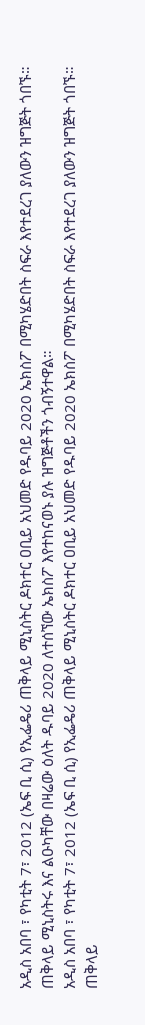አዲስ አበባ ፣ የካቲት 7፣ 2012 (ኤፍ ቢ ሲ) የኢፌዴሪ ጠቅላይ ሚኒስትር ዶክተር ዐቢይ አህመድ የዱባይ 2020 ኤክስፖ በሚካሄድበት ስፍራ እየተደረገ ያለውን ዝግጅት ጎበኙ።
ጠቅላይ ሚኒስትሩ እና ልዑካቸው በዛሬው ዕለት ዱባይ 2020 ለተሰኘው ኤክስፖ እየተከናወኑ ያሉ ዝግጅቶችን ጎብኝተዋል።
አዲስ አበባ ፣ የካቲት 7፣ 2012 (ኤፍ ቢ ሲ) የኢፌዴሪ ጠቅላይ ሚኒስትር ዶክተር ዐቢይ አህመድ የዱባይ 2020 ኤክስፖ በሚካሄድበት ስፍራ እየተደረገ ያለውን ዝግጅት ጎበኙ።
ጠቅላይ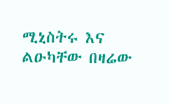ሚኒስትሩ እና ልዑካቸው በዛሬው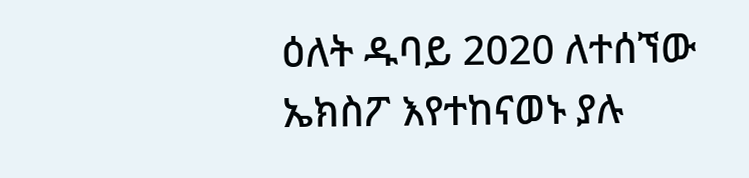ዕለት ዱባይ 2020 ለተሰኘው ኤክስፖ እየተከናወኑ ያሉ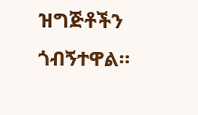ዝግጅቶችን ጎብኝተዋል።